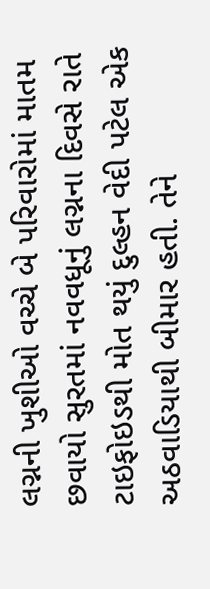લગ્નની ખુશીઓ વચ્ચે બે પરિવારોમાં માતમ છવાયો સુરતમાં નવવધૂનું લગ્નના દિવસે રાતે ટાઇફોઇડથી મોત થયું દુલ્હન વેદી પટેલ એક અઠવાડિયાથી બીમાર હતી. તેને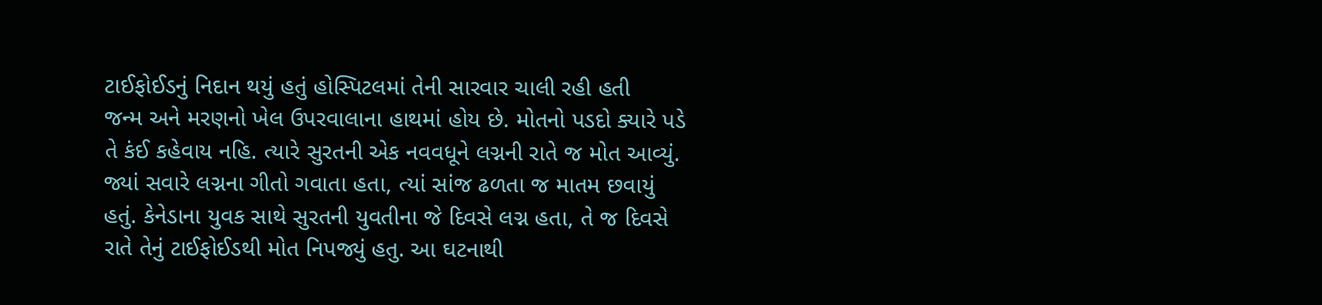ટાઈફોઈડનું નિદાન થયું હતું હોસ્પિટલમાં તેની સારવાર ચાલી રહી હતી
જન્મ અને મરણનો ખેલ ઉપરવાલાના હાથમાં હોય છે. મોતનો પડદો ક્યારે પડે તે કંઈ કહેવાય નહિ. ત્યારે સુરતની એક નવવધૂને લગ્નની રાતે જ મોત આવ્યું. જ્યાં સવારે લગ્નના ગીતો ગવાતા હતા, ત્યાં સાંજ ઢળતા જ માતમ છવાયું હતું. કેનેડાના યુવક સાથે સુરતની યુવતીના જે દિવસે લગ્ન હતા, તે જ દિવસે રાતે તેનું ટાઈફોઈડથી મોત નિપજ્યું હતુ. આ ઘટનાથી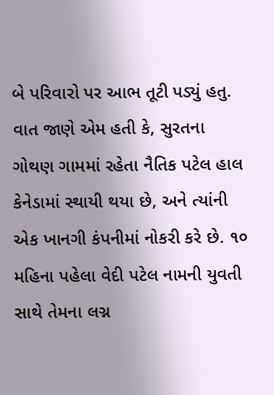બે પરિવારો પર આભ તૂટી પડ્યું હતુ.
વાત જાણે એમ હતી કે, સુરતના ગોથણ ગામમાં રહેતા નૈતિક પટેલ હાલ કેનેડામાં સ્થાયી થયા છે, અને ત્યાંની એક ખાનગી કંપનીમાં નોકરી કરે છે. ૧૦ મહિના પહેલા વેદી પટેલ નામની યુવતી સાથે તેમના લગ્ન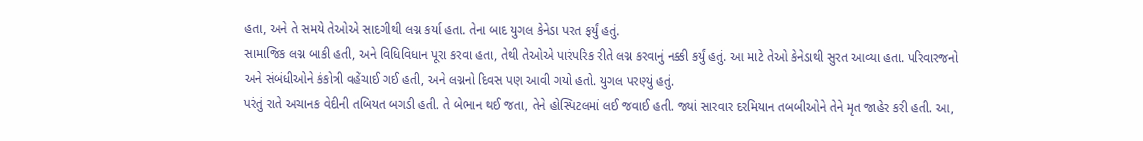હતા, અને તે સમયે તેઓએ સાદગીથી લગ્ન કર્યા હતા. તેના બાદ યુગલ કેનેડા પરત ફર્યું હતું.
સામાજિક લગ્ન બાકી હતી, અને વિધિવિધાન પૂરા કરવા હતા, તેથી તેઓએ પારંપરિક રીતે લગ્ન કરવાનું નક્કી કર્યું હતું. આ માટે તેઓ કેનેડાથી સુરત આવ્યા હતા. પરિવારજનો અને સંબંધીઓને કંકોત્રી વહેંચાઈ ગઈ હતી, અને લગ્નનો દિવસ પણ આવી ગયો હતો. યુગલ પરણ્યું હતું.
પરંતું રાતે અચાનક વેદીની તબિયત બગડી હતી. તે બેભાન થઈ જતા, તેને હોસ્પિટલમાં લઈ જવાઈ હતી. જ્યાં સારવાર દરમિયાન તબબીઓને તેને મૃત જાહેર કરી હતી. આ,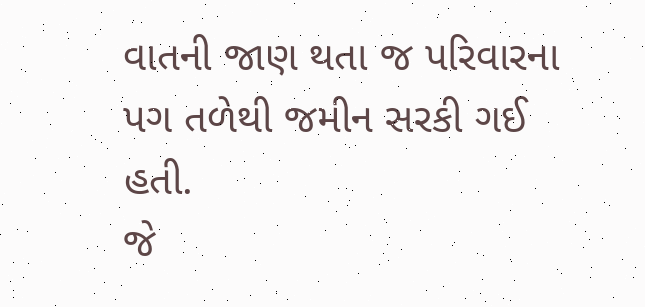વાતની જાણ થતા જ પરિવારના પગ તળેથી જમીન સરકી ગઈ હતી.
જે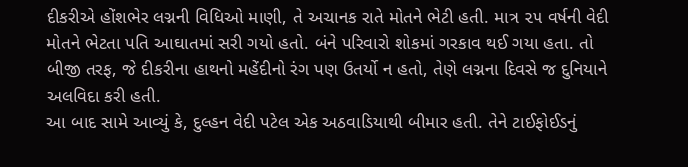દીકરીએ હોંશભેર લગ્નની વિધિઓ માણી, તે અચાનક રાતે મોતને ભેટી હતી. માત્ર ૨૫ વર્ષની વેદી મોતને ભેટતા પતિ આઘાતમાં સરી ગયો હતો. બંને પરિવારો શોકમાં ગરકાવ થઈ ગયા હતા. તો બીજી તરફ, જે દીકરીના હાથનો મહેંદીનો રંગ પણ ઉતર્યો ન હતો, તેણે લગ્નના દિવસે જ દુનિયાને અલવિદા કરી હતી.
આ બાદ સામે આવ્યું કે, દુલ્હન વેદી પટેલ એક અઠવાડિયાથી બીમાર હતી. તેને ટાઈફોઈડનું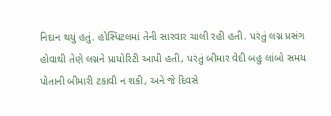નિદાન થયું હતું. હોસ્પિટલમાં તેની સારવાર ચાલી રહી હતી. પરંતું લગ્ન પ્રસંગ હોવાથી તેણે લગ્નને પ્રાયોરિટી આપી હતી, પરંતું બીમાર વેદી બહુ લાંબો સમય પોતાની બીમારી ટકાવી ન શકી, અને જે દિવસે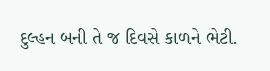દુલ્હન બની તે જ દિવસે કાળને ભેટી.